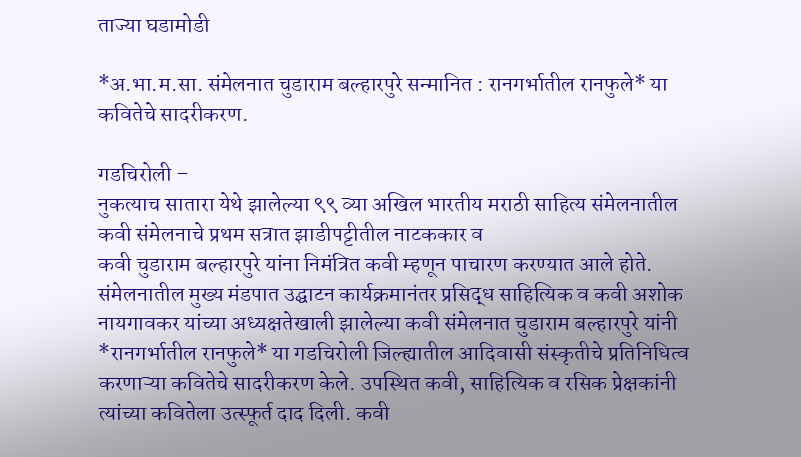ताज्या घडामोडी

*अ.भा.म.सा. संमेलनात चुडाराम बल्हारपुरे सन्मानित : रानगर्भातील रानफुले* या कवितेचे सादरीकरण.

गडचिरोली –
नुकत्याच सातारा येथे झालेल्या ९९ व्या अखिल भारतीय मराठी साहित्य संमेलनातील कवी संमेलनाचे प्रथम सत्रात झाडीपट्टीतील नाटककार व
कवी चुडाराम बल्हारपुरे यांना निमंत्रित कवी म्हणून पाचारण करण्यात आले होते.
संमेलनातील मुख्य मंडपात उद्घाटन कार्यक्रमानंतर प्रसिद्ध साहित्यिक व कवी अशोक नायगावकर यांच्या अध्यक्षतेखाली झालेल्या कवी संमेलनात चुडाराम बल्हारपुरे यांनी *रानगर्भातील रानफुले* या गडचिरोली जिल्ह्यातील आदिवासी संस्कृतीचे प्रतिनिधित्व करणाऱ्या कवितेचे सादरीकरण केले. उपस्थित कवी, साहित्यिक व रसिक प्रेक्षकांनी त्यांच्या कवितेला उत्स्फूर्त दाद दिली. कवी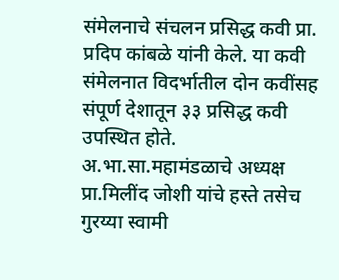संमेलनाचे संचलन प्रसिद्ध कवी प्रा. प्रदिप कांबळे यांनी केले. या कवी संमेलनात विदर्भातील दोन कवींसह संपूर्ण देशातून ३३ प्रसिद्ध कवी उपस्थित होते.
अ.भा.सा.महामंडळाचे अध्यक्ष प्रा.मिलींद जोशी यांचे हस्ते तसेच गुरय्या स्वामी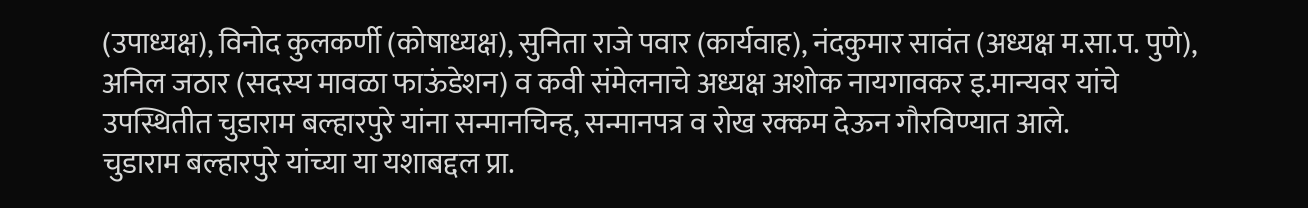(उपाध्यक्ष), विनोद कुलकर्णी (कोषाध्यक्ष), सुनिता राजे पवार (कार्यवाह), नंदकुमार सावंत (अध्यक्ष म.सा.प. पुणे), अनिल जठार (सदस्य मावळा फाऊंडेशन) व कवी संमेलनाचे अध्यक्ष अशोक नायगावकर इ.मान्यवर यांचे उपस्थितीत चुडाराम बल्हारपुरे यांना सन्मानचिन्ह, सन्मानपत्र व रोख रक्कम देऊन गौरविण्यात आले.
चुडाराम बल्हारपुरे यांच्या या यशाबद्दल प्रा.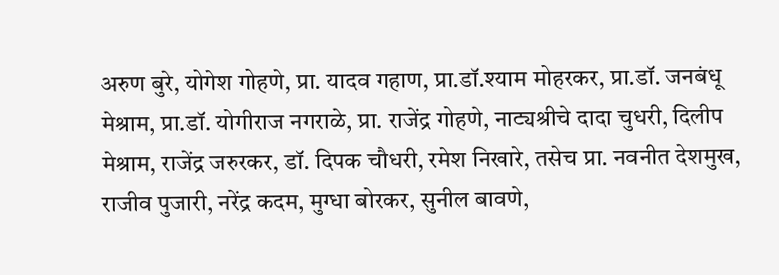अरुण बुरे, योगेश गोहणे, प्रा. यादव गहाण, प्रा.डॉ.श्याम मोहरकर, प्रा.डॉ. जनबंधू मेश्राम, प्रा.डॉ. योगीराज नगराळे, प्रा. राजेंद्र गोहणे, नाट्यश्रीचे दादा चुधरी, दिलीप मेश्राम, राजेंद्र जरुरकर, डॉ. दिपक चौधरी, रमेश निखारे, तसेच प्रा. नवनीत देशमुख, राजीव पुजारी, नरेंद्र कदम, मुग्धा बोरकर, सुनील बावणे,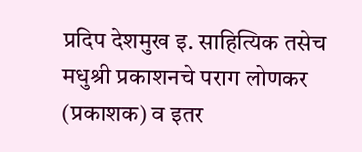प्रदिप देशमुख इ. साहित्यिक तसेच मधुश्री प्रकाशनचे पराग लोणकर (प्रकाशक) व इतर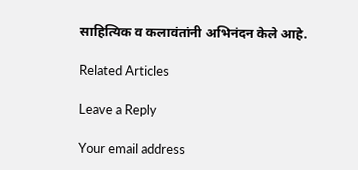साहित्यिक व कलावंतांनी अभिनंदन केले आहे.

Related Articles

Leave a Reply

Your email address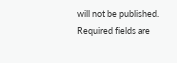will not be published. Required fields are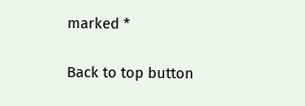marked *

Back to top button